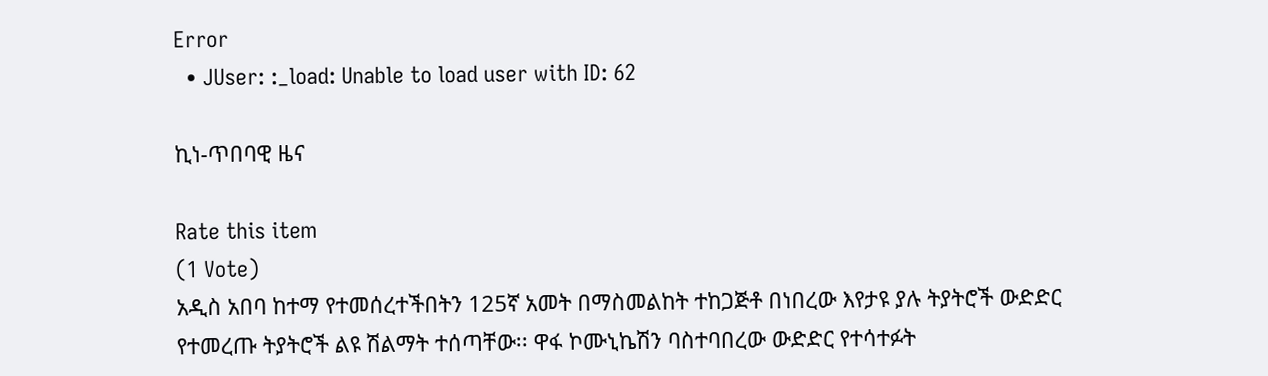Error
  • JUser: :_load: Unable to load user with ID: 62

ኪነ-ጥበባዊ ዜና

Rate this item
(1 Vote)
አዲስ አበባ ከተማ የተመሰረተችበትን 125ኛ አመት በማስመልከት ተከጋጅቶ በነበረው እየታዩ ያሉ ትያትሮች ውድድር የተመረጡ ትያትሮች ልዩ ሽልማት ተሰጣቸው፡፡ ዋፋ ኮሙኒኬሽን ባስተባበረው ውድድር የተሳተፉት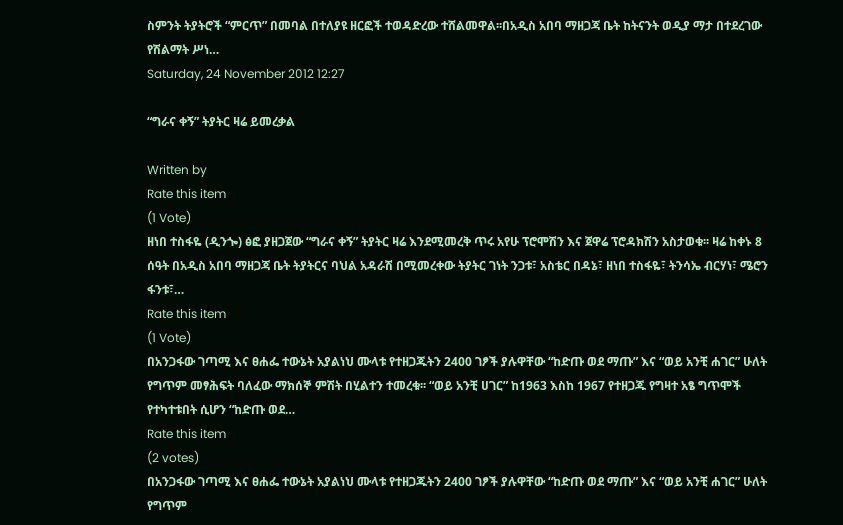ስምንት ትያትሮች “ምርጥ” በመባል በተለያዩ ዘርፎች ተወዳድረው ተሸልመዋል፡፡በአዲስ አበባ ማዘጋጃ ቤት ከትናንት ወዲያ ማታ በተደረገው የሽልማት ሥነ…
Saturday, 24 November 2012 12:27

“ግራና ቀኝ” ትያትር ዛሬ ይመረቃል

Written by
Rate this item
(1 Vote)
ዘነበ ተስፋዬ (ዲንጐ) ፅፎ ያዘጋጀው “ግራና ቀኝ” ትያትር ዛሬ እንደሚመረቅ ጥሩ አየሁ ፕሮሞሽን እና ጀዋሬ ፕሮዳክሽን አስታወቁ፡፡ ዛሬ ከቀኑ 8 ሰዓት በአዲስ አበባ ማዘጋጃ ቤት ትያትርና ባህል አዳራሽ በሚመረቀው ትያትር ገነት ንጋቱ፣ አስቴር በዳኔ፣ ዘነበ ተስፋዬ፣ ትንሳኤ ብርሃነ፣ ሜሮን ፋንቱ፣…
Rate this item
(1 Vote)
በአንጋፋው ገጣሚ እና ፀሐፌ ተውኔት አያልነህ ሙላቱ የተዘጋጁትን 2400 ገፆች ያሉዋቸው “ከድጡ ወደ ማጡ” እና “ወይ አንቺ ሐገር” ሁለት የግጥም መፃሕፍት ባለፈው ማክሰኞ ምሽት በሂልተን ተመረቁ፡፡ “ወይ አንቺ ሀገር” ከ1963 እስከ 1967 የተዘጋጁ የግዛተ አፄ ግጥሞች የተካተቱበት ሲሆን “ከድጡ ወደ…
Rate this item
(2 votes)
በአንጋፋው ገጣሚ እና ፀሐፌ ተውኔት አያልነህ ሙላቱ የተዘጋጁትን 2400 ገፆች ያሉዋቸው “ከድጡ ወደ ማጡ” እና “ወይ አንቺ ሐገር” ሁለት የግጥም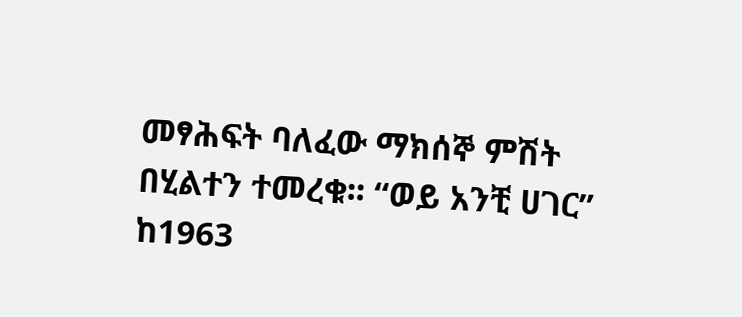መፃሕፍት ባለፈው ማክሰኞ ምሽት በሂልተን ተመረቁ፡፡ “ወይ አንቺ ሀገር” ከ1963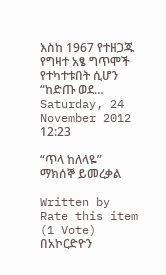እስከ 1967 የተዘጋጁ የግዛተ አፄ ግጥሞች የተካተቱበት ሲሆን “ከድጡ ወደ…
Saturday, 24 November 2012 12:23

“ጥላ ከለላዬ” ማክሰኞ ይመረቃል

Written by
Rate this item
(1 Vote)
በአኮርድዮን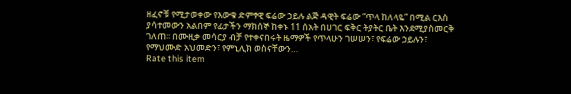ዘፈኖቹ የሚታወቀው የእውቁ ድምፃዊ ፍሬው ኃይሉ ልጅ ዳዊት ፍሬው “ጥላ ከለላዬ” በሚል ርእስ ያሳተመውን አልበም የፊታችን ማክሰኞ ከቀኑ 11 ሰአት በሀገር ፍቅር ትያትር ቤት እንደሚያስመርቅ ገለጠ፡፡ በሙዚቃ መሳርያ ብቻ የተቀናበሩት ዜማዎች የጥላሁን ገሠሠን፣ የፍሬው ኃይሉን፣ የማህሙድ አህመድን፣ የምኒሊክ ወስናቸውን…
Rate this item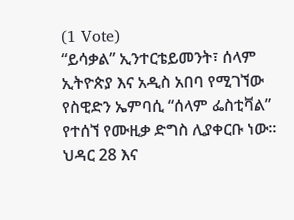(1 Vote)
“ይሳቃል” ኢንተርቴይመንት፣ ሰላም ኢትዮጵያ እና አዲስ አበባ የሚገኘው የስዊድን ኤምባሲ “ሰላም ፌስቲቫል” የተሰኘ የሙዚቃ ድግስ ሊያቀርቡ ነው፡፡ ህዳር 28 እና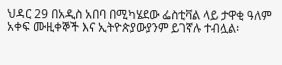ህዳር 29 በአዲስ አበባ በሚካሄደው ፌስቲቫል ላይ ታዋቂ ዓለም አቀፍ ሙዚቀኞች እና ኢትዮጵያውያንም ይገኛሉ ተብሏል፡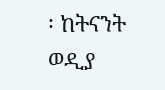፡ ከትናንት ወዲያ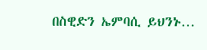በስዊድን ኤምባሲ ይህንኑ…